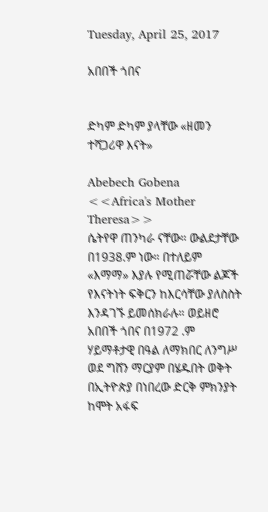Tuesday, April 25, 2017

አበበች ጎበና


ድካም ድካም ያላቸው «ዘመን ተሻጋሪዋ እናት»

Abebech Gobena <<Africa's Mother Theresa>>
ሴትየዋ ጠንካራ ናቸው። ውልደታቸው በ1938.ም ነው። በተለይም «እማማ» እያሉ የሚጠሯቸው ልጆች የእናትነት ፍቅርን ከእርሳቸው ያለስስት እንዳገኙ ይመሰክራሉ። ወይዘሮ አበበች ጎበና በ1972 .ም ሃይማቶታዊ በዓል ለማክበር ለንግሥ ወደ ግሸን ማርያም በሄዱበት ወቅት በኢትዮጵያ በነበረው ድርቅ ምክንያት ከሞት አፋፍ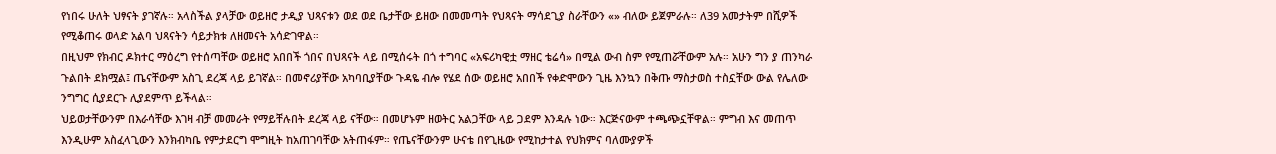የነበሩ ሁለት ህፃናት ያገኛሉ። አላስችል ያላቻው ወይዘሮ ታዲያ ህጻናቱን ወደ ወደ ቤታቸው ይዘው በመመጣት የህጻናት ማሳደጊያ ስራቸውን «» ብለው ይጀምራሉ። ለ39 አመታትም በሺዎች የሚቆጠሩ ወላድ አልባ ህጻናትን ሳይታክቱ ለዘመናት አሳድገዋል።
በዚህም የክብር ዶክተር ማዕረግ የተሰጣቸው ወይዘሮ አበበች ጎበና በህጻናት ላይ በሚሰሩት በጎ ተግባር «አፍሪካዊቷ ማዘር ቴሬሳ» በሚል ውብ ስም የሚጠሯቸውም አሉ። አሁን ግን ያ ጠንካራ ጉልበት ደክሟል፤ ጤናቸውም አስጊ ደረጃ ላይ ይገኛል። በመኖሪያቸው አካባቢያቸው ጉዳዬ ብሎ የሄደ ሰው ወይዘሮ አበበች የቀድሞውን ጊዜ እንኳን በቅጡ ማስታወስ ተስኗቸው ውል የሌለው ንግግር ሲያደርጉ ሊያደምጥ ይችላል።
ህይወታቸውንም በእራሳቸው እገዛ ብቻ መመራት የማይቸሉበት ደረጃ ላይ ናቸው። በመሆኑም ዘወትር አልጋቸው ላይ ጋደም እንዳሉ ነው። እርጅናውም ተጫጭኗቸዋል። ምግብ እና መጠጥ እንዲሁም አስፈላጊውን እንክብካቤ የምታደርግ ሞግዚት ከአጠገባቸው አትጠፋም። የጤናቸውንም ሁናቴ በየጊዜው የሚከታተል የህክምና ባለሙያዎች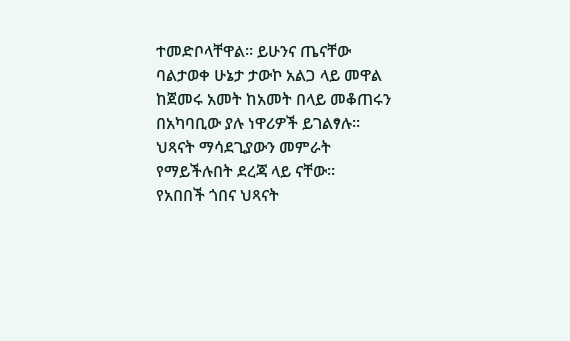ተመድቦላቸዋል። ይሁንና ጤናቸው ባልታወቀ ሁኔታ ታውኮ አልጋ ላይ መዋል ከጀመሩ አመት ከአመት በላይ መቆጠሩን በአካባቢው ያሉ ነዋሪዎች ይገልፃሉ። ህጻናት ማሳደጊያውን መምራት የማይችሉበት ደረጃ ላይ ናቸው።
የአበበች ጎበና ህጻናት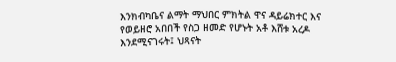እንክብካቤና ልማት ማህበር ምክትል ዋና ዳይሬክተር እና የወይዘሮ አበበች የስጋ ዘመድ የሆኑት አቶ እሸቱ አረዶ እንደሚናገሩት፤ ህጻናት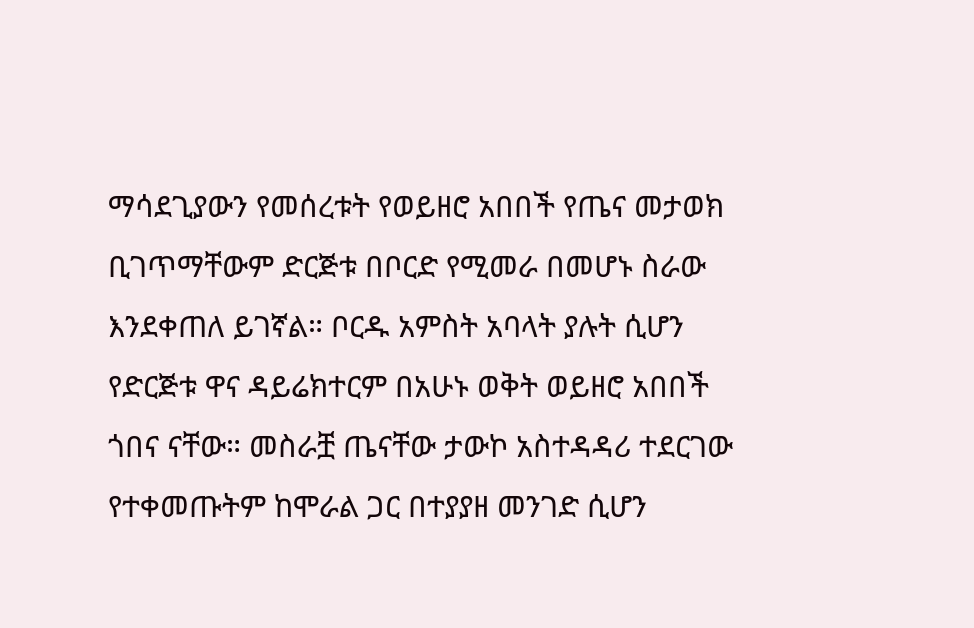ማሳደጊያውን የመሰረቱት የወይዘሮ አበበች የጤና መታወክ ቢገጥማቸውም ድርጅቱ በቦርድ የሚመራ በመሆኑ ስራው እንደቀጠለ ይገኛል። ቦርዱ አምስት አባላት ያሉት ሲሆን የድርጅቱ ዋና ዳይሬክተርም በአሁኑ ወቅት ወይዘሮ አበበች ጎበና ናቸው። መስራቿ ጤናቸው ታውኮ አስተዳዳሪ ተደርገው የተቀመጡትም ከሞራል ጋር በተያያዘ መንገድ ሲሆን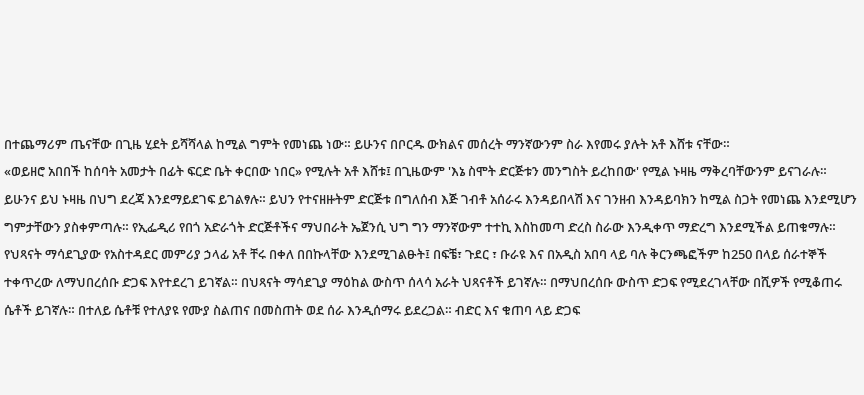በተጨማሪም ጤናቸው በጊዜ ሂደት ይሻሻላል ከሚል ግምት የመነጨ ነው። ይሁንና በቦርዱ ውክልና መሰረት ማንኛውንም ስራ እየመሩ ያሉት አቶ እሸቱ ናቸው።
«ወይዘሮ አበበች ከሰባት አመታት በፊት ፍርድ ቤት ቀርበው ነበር» የሚሉት አቶ እሸቱ፤ በጊዜውም 'እኔ ስሞት ድርጅቱን መንግስት ይረከበው' የሚል ኑዛዜ ማቅረባቸውንም ይናገራሉ። ይሁንና ይህ ኑዛዜ በህግ ደረጃ እንደማይደገፍ ይገልፃሉ። ይህን የተናዘዙትም ድርጅቱ በግለሰብ እጅ ገብቶ አሰራሩ እንዳይበላሽ እና ገንዘብ እንዳይባክን ከሚል ስጋት የመነጨ እንደሚሆን ግምታቸውን ያስቀምጣሉ። የኢፌዲሪ የበጎ አድራጎት ድርጅቶችና ማህበራት ኤጀንሲ ህግ ግን ማንኛውም ተተኪ እስከመጣ ድረስ ስራው እንዲቀጥ ማድረግ እንደሚችል ይጠቁማሉ።
የህጻናት ማሳደጊያው የአስተዳደር መምሪያ ኃላፊ አቶ ቸሩ በቀለ በበኩላቸው እንደሚገልፁት፤ በፍቼ፣ ጉደር ፣ ቡራዩ እና በአዲስ አበባ ላይ ባሉ ቅርንጫፎችም ከ250 በላይ ሰራተኞች ተቀጥረው ለማህበረሰቡ ድጋፍ እየተደረገ ይገኛል። በህጻናት ማሳደጊያ ማዕከል ውስጥ ሰላሳ አራት ህጻናቶች ይገኛሉ። በማህበረሰቡ ውስጥ ድጋፍ የሚደረገላቸው በሺዎች የሚቆጠሩ ሴቶች ይገኛሉ። በተለይ ሴቶቹ የተለያዩ የሙያ ስልጠና በመስጠት ወደ ሰራ እንዲሰማሩ ይደረጋል። ብድር እና ቁጠባ ላይ ድጋፍ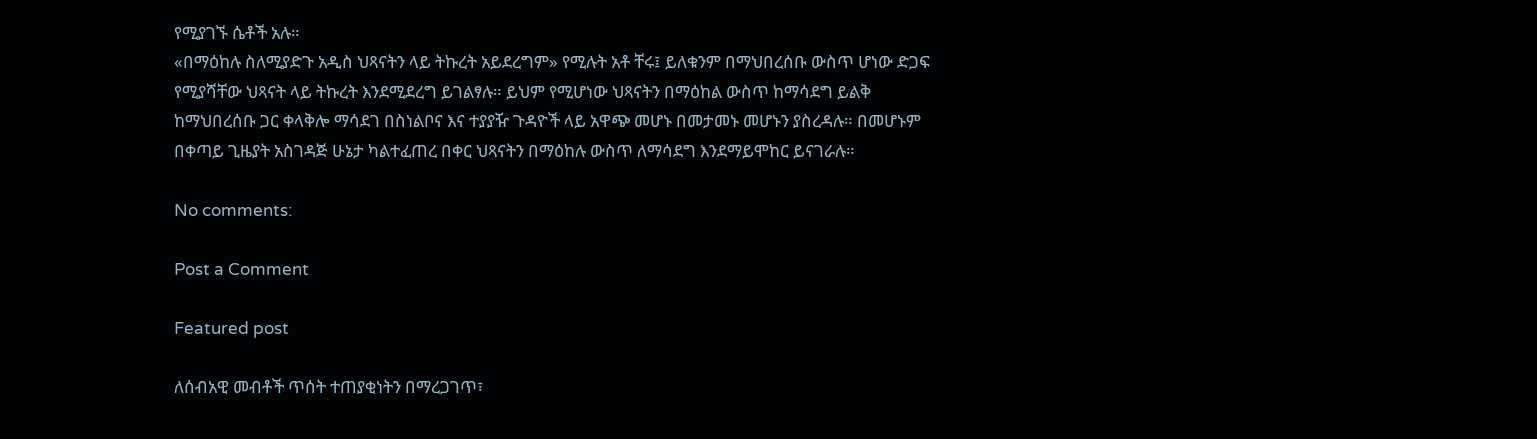የሚያገኙ ሴቶች አሉ።
«በማዕከሉ ስለሚያድጉ አዲስ ህጻናትን ላይ ትኩረት አይደረግም» የሚሉት አቶ ቸሩ፤ ይለቁንም በማህበረሰቡ ውስጥ ሆነው ድጋፍ የሚያሻቸው ህጻናት ላይ ትኩረት እንደሚደረግ ይገልፃሉ። ይህም የሚሆነው ህጻናትን በማዕከል ውስጥ ከማሳደግ ይልቅ ከማህበረሰቡ ጋር ቀላቅሎ ማሳደገ በስነልቦና እና ተያያዥ ጉዳዮች ላይ አዋጭ መሆኑ በመታመኑ መሆኑን ያስረዳሉ። በመሆኑም በቀጣይ ጊዜያት አስገዳጅ ሁኔታ ካልተፈጠረ በቀር ህጻናትን በማዕከሉ ውስጥ ለማሳደግ እንደማይሞከር ይናገራሉ።

No comments:

Post a Comment

Featured post

ለሰብአዊ መብቶች ጥሰት ተጠያቂነትን በማረጋገጥ፣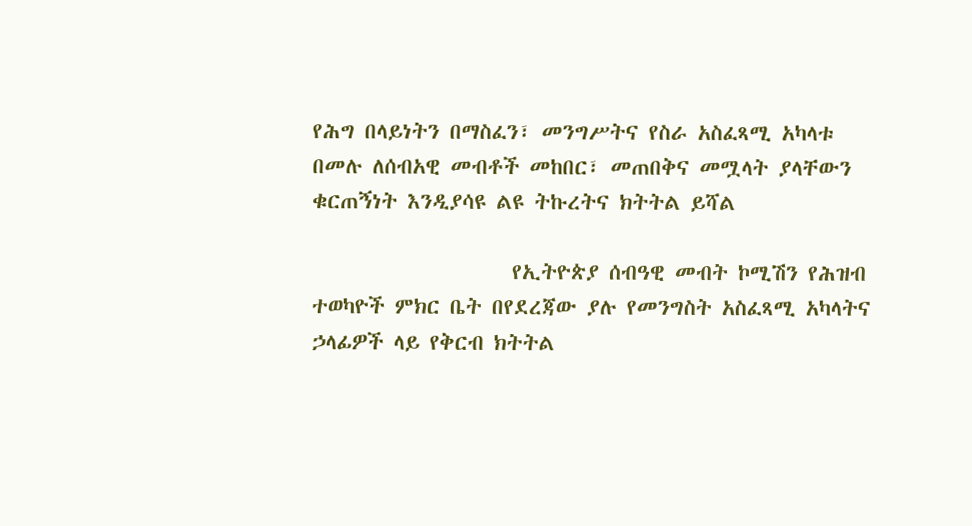የሕግ በላይነትን በማስፈን፣ መንግሥትና የስራ አስፈጻሚ አካላቱ በመሉ ለሰብአዊ መብቶች መከበር፣ መጠበቅና መሟላት ያላቸውን ቁርጠኝነት እንዲያሳዩ ልዩ ትኩረትና ክትትል ይሻል

                    የኢትዮጵያ ሰብዓዊ መብት ኮሚሽን የሕዝብ ተወካዮች ምክር ቤት በየደረጃው ያሉ የመንግስት አስፈጻሚ አካላትና ኃላፊዎች ላይ የቅርብ ክትትል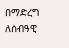በማድረግ ለሰብዓዊ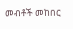መብቶች መከበር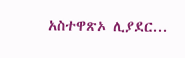አስተዋጽኦ ሊያደር...